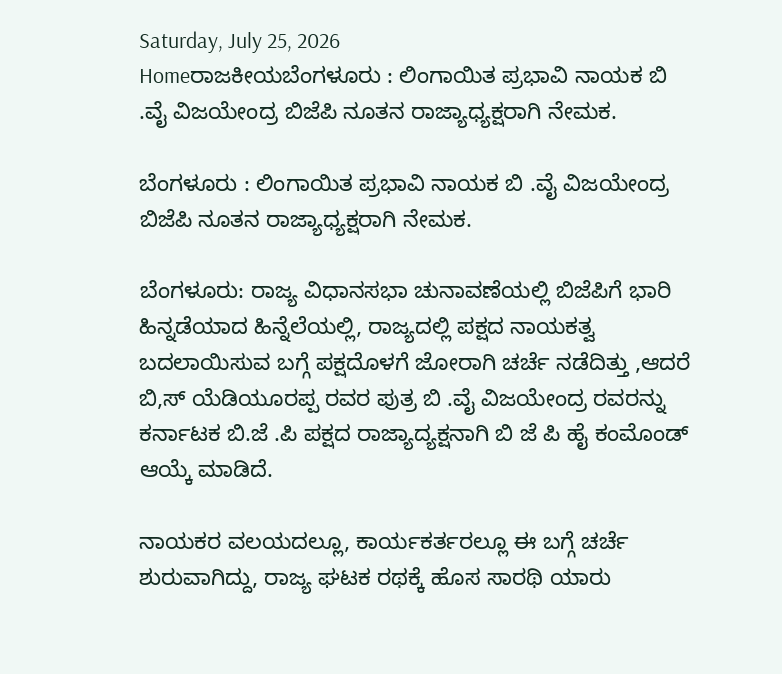Saturday, July 25, 2026
Homeರಾಜಕೀಯಬೆಂಗಳೂರು : ಲಿಂಗಾಯಿತ ಪ್ರಭಾವಿ ನಾಯಕ ಬಿ .ವೈ ವಿಜಯೇಂದ್ರ ಬಿಜೆಪಿ ನೂತನ ರಾಜ್ಯಾಧ್ಯಕ್ಷರಾಗಿ ನೇಮಕ.

ಬೆಂಗಳೂರು : ಲಿಂಗಾಯಿತ ಪ್ರಭಾವಿ ನಾಯಕ ಬಿ .ವೈ ವಿಜಯೇಂದ್ರ ಬಿಜೆಪಿ ನೂತನ ರಾಜ್ಯಾಧ್ಯಕ್ಷರಾಗಿ ನೇಮಕ.

ಬೆಂಗಳೂರು: ರಾಜ್ಯ ವಿಧಾನಸಭಾ ಚುನಾವಣೆಯಲ್ಲಿ ಬಿಜೆಪಿಗೆ ಭಾರಿ ಹಿನ್ನಡೆಯಾದ ಹಿನ್ನೆಲೆಯಲ್ಲಿ, ರಾಜ್ಯದಲ್ಲಿ ಪಕ್ಷದ ನಾಯಕತ್ವ ಬದಲಾಯಿಸುವ ಬಗ್ಗೆ ಪಕ್ಷದೊಳಗೆ ಜೋರಾಗಿ ಚರ್ಚೆ ನಡೆದಿತ್ತು ,ಆದರೆ ಬಿ,ಸ್ ಯೆಡಿಯೂರಪ್ಪ ರವರ ಪುತ್ರ ಬಿ .ವೈ ವಿಜಯೇಂದ್ರ ರವರನ್ನು ಕರ್ನಾಟಕ ಬಿ.ಜೆ .ಪಿ ಪಕ್ಷದ ರಾಜ್ಯಾದ್ಯಕ್ಷನಾಗಿ ಬಿ ಜೆ ಪಿ ಹೈ ಕಂಮೊಂಡ್ ಆಯ್ಕೆ ಮಾಡಿದೆ.

ನಾಯಕರ ವಲಯದಲ್ಲೂ, ಕಾರ್ಯಕರ್ತರಲ್ಲೂ ಈ ಬಗ್ಗೆ ಚರ್ಚೆ ಶುರುವಾಗಿದ್ದು, ರಾಜ್ಯ ಘಟಕ ರಥಕ್ಕೆ ಹೊಸ ಸಾರಥಿ ಯಾರು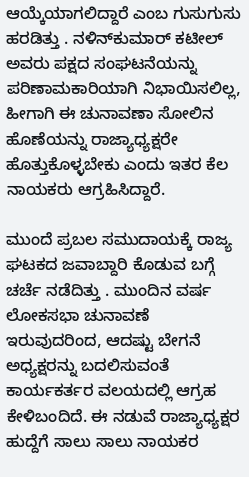ಆಯ್ಕೆಯಾಗಲಿದ್ದಾರೆ ಎಂಬ ಗುಸುಗುಸು ಹರಡಿತ್ತು . ನಳಿನ್‌ಕುಮಾರ್‌ ಕಟೀಲ್‌ ಅವರು ಪಕ್ಷದ ಸಂಘಟನೆಯನ್ನು ಪರಿಣಾಮಕಾರಿಯಾಗಿ ನಿಭಾಯಿಸಲಿಲ್ಲ, ಹೀಗಾಗಿ ಈ ಚುನಾವಣಾ ಸೋಲಿನ ಹೊಣೆಯನ್ನು ರಾಜ್ಯಾಧ್ಯಕ್ಷರೇ ಹೊತ್ತುಕೊಳ್ಳಬೇಕು ಎಂದು ಇತರ ಕೆಲ ನಾಯಕರು ಆಗ್ರಹಿಸಿದ್ದಾರೆ.

ಮುಂದೆ ಪ್ರಬಲ ಸಮುದಾಯಕ್ಕೆ ರಾಜ್ಯ ಘಟಕದ ಜವಾಬ್ದಾರಿ ಕೊಡುವ ಬಗ್ಗೆ ಚರ್ಚೆ ನಡೆದಿತ್ತು . ಮುಂದಿನ ವರ್ಷ ಲೋಕಸಭಾ ಚುನಾವಣೆ ಇರುವುದರಿಂದ, ಆದಷ್ಟು ಬೇಗನೆ ಅಧ್ಯಕ್ಷರನ್ನು ಬದಲಿಸುವಂತೆ ಕಾರ್ಯಕರ್ತರ ವಲಯದಲ್ಲಿ ಆಗ್ರಹ ಕೇಳಿಬಂದಿದೆ. ಈ ನಡುವೆ ರಾಜ್ಯಾಧ್ಯಕ್ಷರ ಹುದ್ದೆಗೆ ಸಾಲು ಸಾಲು ನಾಯಕರ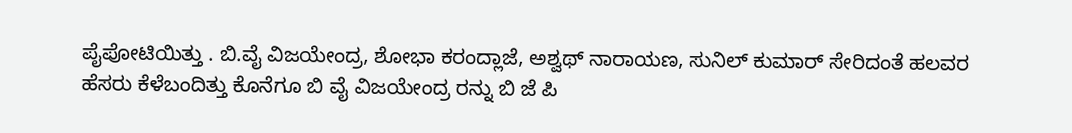ಪೈಪೋಟಿಯಿತ್ತು . ಬಿ.ವೈ ವಿಜಯೇಂದ್ರ, ಶೋಭಾ ಕರಂದ್ಲಾಜೆ, ಅಶ್ವಥ್ ನಾರಾಯಣ, ಸುನಿಲ್ ಕುಮಾರ್ ಸೇರಿದಂತೆ ಹಲವರ ಹೆಸರು ಕೆಳೆಬಂದಿತ್ತು ಕೊನೆಗೂ ಬಿ ವೈ ವಿಜಯೇಂದ್ರ ರನ್ನು ಬಿ ಜೆ ಪಿ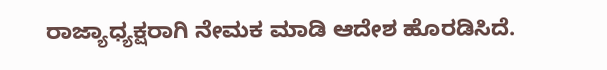ರಾಜ್ಯಾಧ್ಯಕ್ಷರಾಗಿ ನೇಮಕ ಮಾಡಿ ಆದೇಶ ಹೊರಡಿಸಿದೆ.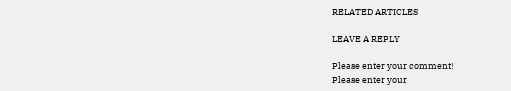RELATED ARTICLES

LEAVE A REPLY

Please enter your comment!
Please enter your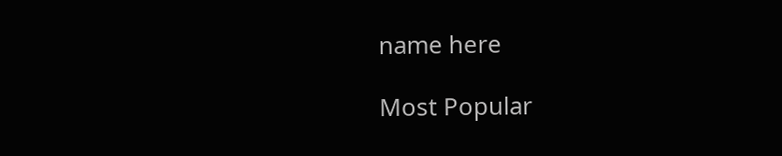name here

Most Popular